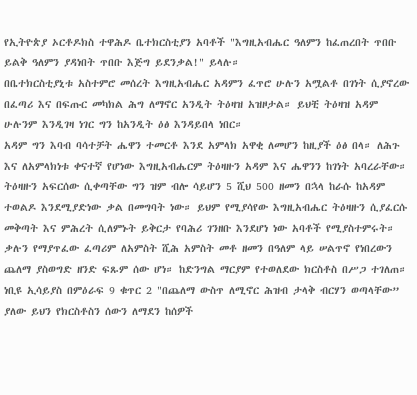የኢትዮጵያ ኦርቶዶክስ ተዋሕዶ ቤተክርስቲያን አባቶች "እግዚአብሔር ዓለምን ከፈጠረበት ጥበቡ ይልቅ ዓለምን ያዳነበት ጥበቡ እጅግ ይደንቃል!" ይላሉ።
በቤተክርስቲያኒቱ አስተምሮ መሰረት እግዚአብሔር አዳምን ፈጥሮ ሁሉን አሟልቶ በገነት ሲያኖረው በፈጣሪ እና በፍጡር መካክል ሕግ ለማኖር አንዲት ትዕዛዝ አዝዞታል። ይህቺ ትዕዛዝ አዳም ሁሉንም እንዲገዛ ነገር ግን ከአንዲት ዕፅ እንዳይበላ ነበር።
አዳም ግን እባብ ባሳተቻት ሔዋን ተመርቶ እንደ አምላክ አዋቂ ለመሆን ከዚያች ዕፅ በላ። ለሕጉ እና ለአምላክነቱ ቀናተኛ የሆነው እግዚአብሔርም ትዕዛዙን አዳም እና ሔዋንን ከገነት አባረራቸው። ትዕዛዙን አፍርሰው ሲቀጣቸው ግን ዝም ብሎ ሳይሆን 5 ሺህ 500 ዘመን በኋላ ከራሱ ከአዳም ተወልዶ እንደሚያድነው ቃል በመግባት ነው። ይህም የሚያሳየው እግዚአብሔር ትዕዛዙን ሲያፈርሱ መቅጣት እና ምሕረት ሲለምኑት ይቅርታ የባሕሪ ገንዘቡ እንደሆነ ነው አባቶች የሚያስተምሩት።
ቃሉን የማያጥፈው ፈጣሪም ለአምስት ሺሕ አምስት መቶ ዘመን በዓለም ላይ ሠልጥኖ የነበረውን ጨለማ ያስወግድ ዘንድ ፍጹም ሰው ሆነ። ከድንግል ማርያም የተወለደው ክርስቶስ በሥጋ ተገለጠ።
ነቢዩ ኢሳይያስ በምዕራፍ 9 ቁጥር 2 "በጨለማ ውስጥ ለሚኖር ሕዝብ ታላቅ ብርሃን ወጣላቸው” ያለው ይህን የክርስቶስን ሰውን ለማደን ከሰዎች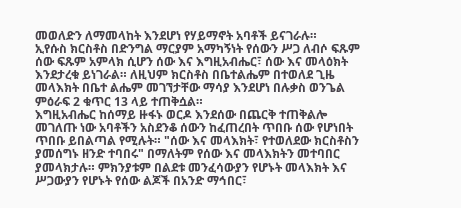መወለድን ለማመላከት እንደሆነ የሃይማኖት አባቶች ይናገራሉ።
ኢየሱስ ክርስቶስ በድንግል ማርያም አማካኝነት የሰውን ሥጋ ለብሶ ፍጹም ሰው ፍጹም አምላክ ሲሆን ሰው እና እግዚአብሔር፣ ሰው እና መላዕክት እንደታረቁ ይነገራል። ለዚህም ክርስቶስ በቤተልሔም በተወለደ ጊዜ መላእክት በቤተ ልሔም መገኘታቸው ማሳያ እንደሆነ በሉቃስ ወንጌል ምዕራፍ 2 ቁጥር 13 ላይ ተጠቅሷል።
እግዚአብሔር ከሰማይ ዙፋኑ ወርዶ እንደሰው በጨርቅ ተጠቅልሎ መገለጡ ነው አባቶችን አስደንቆ ሰውን ከፈጠረበት ጥበቡ ሰው የሆነበት ጥበቡ ይበልጣል የሚሉት። "ሰው እና መላእክት፣ የተወለደው ክርስቶስን ያመሰግኑ ዘንድ ተባበሩ" በማለትም የሰው እና መላእክትን መተባበር ያመላክታሉ። ምክንያቱም በልደቱ መንፈሳውያን የሆኑት መላእክት እና ሥጋውያን የሆኑት የሰው ልጆች በአንድ ማኅበር፣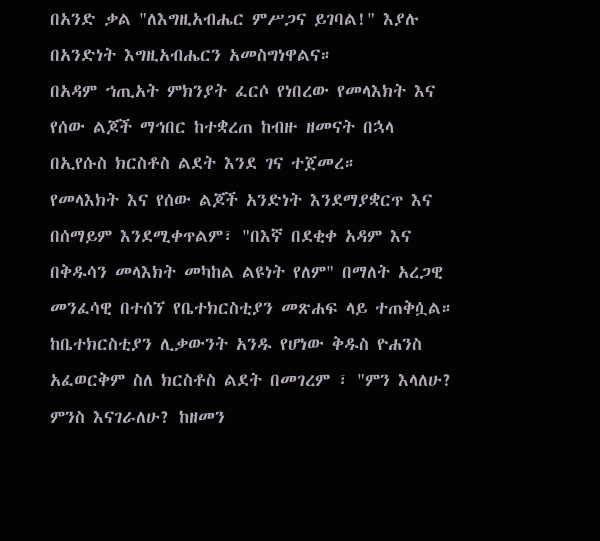በአንድ ቃል "ለእግዚአብሔር ምሥጋና ይገባል!" እያሉ በአንድነት እግዚአብሔርን አመስግነዋልና።
በአዳም ኀጢአት ምክንያት ፈርሶ የነበረው የመላእክት እና የሰው ልጆች ማኅበር ከተቋረጠ ከብዙ ዘመናት በኋላ በኢየሱስ ክርስቶስ ልደት እንደ ገና ተጀመረ።
የመላእክት እና የሰው ልጆች አንድነት እንደማያቋርጥ እና በሰማይም እንደሚቀጥልም፣ "በእኛ በደቂቀ አዳም እና በቅዱሳን መላእክት መካከል ልዩነት የለም" በማለት አረጋዊ መንፈሳዊ በተሰኘ የቤተክርስቲያን መጽሐፍ ላይ ተጠቅሷል።
ከቤተክርስቲያን ሊቃውንት አንዱ የሆነው ቅዱስ ዮሐንስ አፈወርቅም ስለ ክርስቶስ ልደት በመገረም ፣ "ምን እላለሁ? ምንስ እናገራለሁ? ከዘመን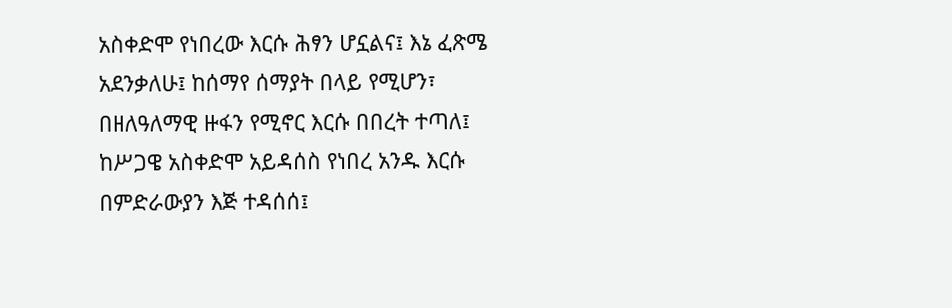አስቀድሞ የነበረው እርሱ ሕፃን ሆኗልና፤ እኔ ፈጽሜ አደንቃለሁ፤ ከሰማየ ሰማያት በላይ የሚሆን፣ በዘለዓለማዊ ዙፋን የሚኖር እርሱ በበረት ተጣለ፤ ከሥጋዌ አስቀድሞ አይዳሰስ የነበረ አንዱ እርሱ በምድራውያን እጅ ተዳሰሰ፤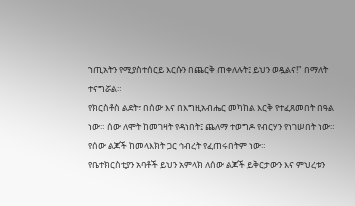ኀጢአትን የሚያስተሰርይ እርሱን በጨርቅ ጠቀለሉት፤ ይህን ወዷልና!" በማለት ተናግሯል።
የክርስቶስ ልደት፣ በሰው እና በእግዚአብሔር መካከል እርቅ የተፈጸመበት በዓል ነው። ሰው ለሞት ከመገዛት የዳነበት፤ ጨለማ ተወግዶ የብርሃን የነገሠበት ነው። የሰው ልጆች ከመላእክት ጋር ኅብረት የፈጠሩበትም ነው።
የቤተክርስቲያን አባቶች ይህን አምላክ ለሰው ልጆች ይቅርታውን እና ምህረቱን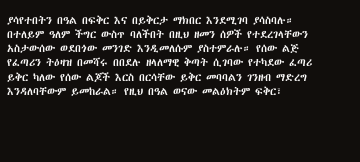ያሳየተበትን በዓል በፍቅር እና በይቅርታ ማክበር እንደሚገባ ያሳስባሉ። በተለይም ዓለም ችግር ውስጥ ባለችበት በዚህ ዘመን ሰዎች የተደረገላቸውን አስታውሰው ወደበጎው መንገድ እንዲመለሱም ያስተምራሉ። የሰው ልጅ የፈጣሪን ትዕዛዝ በመሻሩ በበደሉ ዘላለማዊ ቅጣት ሲገባው የተካደው ፈጣሪ ይቅር ካለው የሰው ልጆች እርስ በርሳቸው ይቅር መባባልን ገንዘብ ማድረግ እንዳለባቸውም ይመከራል። የዚህ በዓል ወናው መልዕክትም ፍቅር፣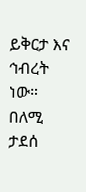ይቅርታ እና ኅብረት ነው።
በለሚ ታደሰ